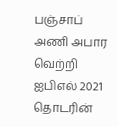பஞ்சாப் அணி அபார வெற்றி
ஐபிஎல் 2021 தொடரின்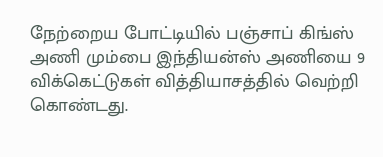நேற்றைய போட்டியில் பஞ்சாப் கிங்ஸ் அணி மும்பை இந்தியன்ஸ் அணியை 9 விக்கெட்டுகள் வித்தியாசத்தில் வெற்றி கொண்டது.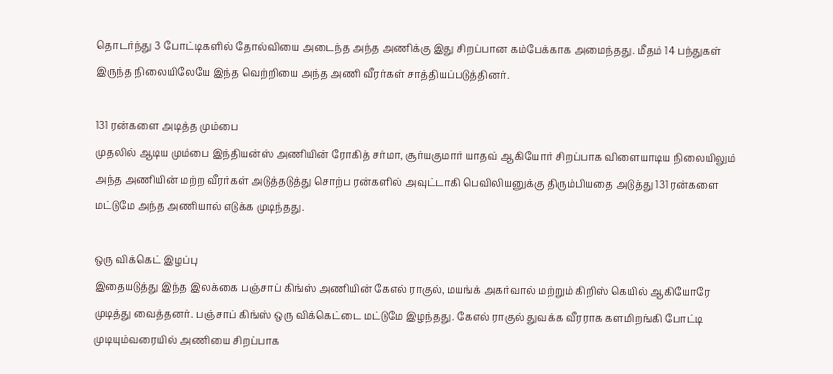தொடர்ந்து 3 போட்டிகளில் தோல்வியை அடைந்த அந்த அணிக்கு இது சிறப்பான கம்பேக்காக அமைந்தது. மீதம் 14 பந்துகள் இருந்த நிலையிலேயே இந்த வெற்றியை அந்த அணி வீரர்கள் சாத்தியப்படுத்தினர்.

131 ரன்களை அடித்த மும்பை
முதலில் ஆடிய மும்பை இந்தியன்ஸ் அணியின் ரோகித் சர்மா, சூர்யகுமார் யாதவ் ஆகியோர் சிறப்பாக விளையாடிய நிலையிலும் அந்த அணியின் மற்ற வீரர்கள் அடுத்தடுத்து சொற்ப ரன்களில் அவுட்டாகி பெவிலியனுக்கு திரும்பியதை அடுத்து 131 ரன்களை மட்டுமே அந்த அணியால் எடுக்க முடிந்தது.

ஒரு விக்கெட் இழப்பு
இதையடுத்து இந்த இலக்கை பஞ்சாப் கிங்ஸ் அணியின் கேஎல் ராகுல், மயங்க் அகர்வால் மற்றும் கிறிஸ் கெயில் ஆகியோரே முடித்து வைத்தனர். பஞ்சாப் கிங்ஸ் ஒரு விக்கெட்டை மட்டுமே இழந்தது. கேஎல் ராகுல் துவக்க வீரராக களமிறங்கி போட்டி முடியும்வரையில் அணியை சிறப்பாக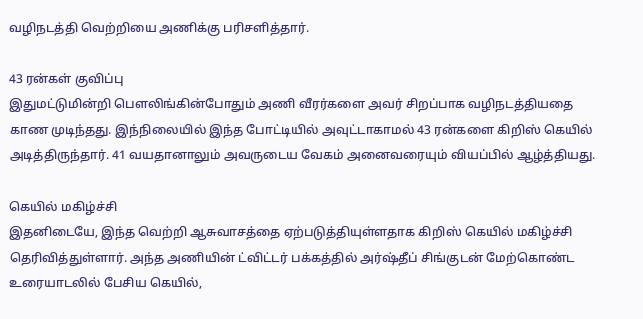வழிநடத்தி வெற்றியை அணிக்கு பரிசளித்தார்.

43 ரன்கள் குவிப்பு
இதுமட்டுமின்றி பௌலிங்கின்போதும் அணி வீரர்களை அவர் சிறப்பாக வழிநடத்தியதை காண முடிந்தது. இந்நிலையில் இந்த போட்டியில் அவுட்டாகாமல் 43 ரன்களை கிறிஸ் கெயில் அடித்திருந்தார். 41 வயதானாலும் அவருடைய வேகம் அனைவரையும் வியப்பில் ஆழ்த்தியது.

கெயில் மகிழ்ச்சி
இதனிடையே, இந்த வெற்றி ஆசுவாசத்தை ஏற்படுத்தியுள்ளதாக கிறிஸ் கெயில் மகிழ்ச்சி தெரிவித்துள்ளார். அந்த அணியின் ட்விட்டர் பக்கத்தில் அர்ஷ்தீப் சிங்குடன் மேற்கொண்ட உரையாடலில் பேசிய கெயில்,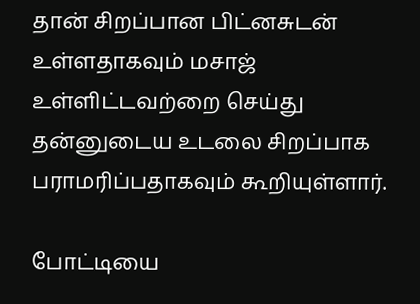தான் சிறப்பான பிட்னசுடன் உள்ளதாகவும் மசாஜ் உள்ளிட்டவற்றை செய்து தன்னுடைய உடலை சிறப்பாக பராமரிப்பதாகவும் கூறியுள்ளார்.

போட்டியை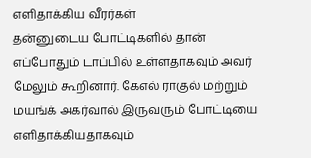எளிதாக்கிய வீரர்கள்
தன்னுடைய போட்டிகளில் தான் எப்போதும் டாப்பில் உள்ளதாகவும் அவர் மேலும் கூறினார். கேஎல் ராகுல் மற்றும் மயங்க் அகர்வால் இருவரும் போட்டியை எளிதாக்கியதாகவும்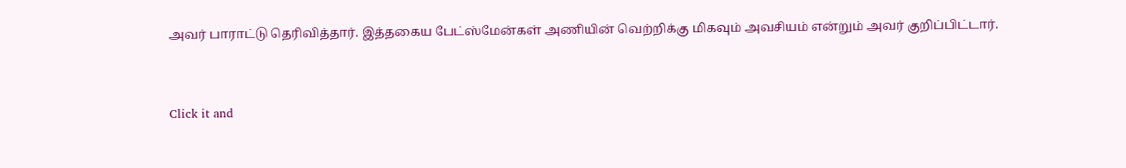அவர் பாராட்டு தெரிவித்தார். இத்தகைய பேட்ஸ்மேன்கள் அணியின் வெற்றிக்கு மிகவும் அவசியம் என்றும் அவர் குறிப்பிட்டார்.


Click it and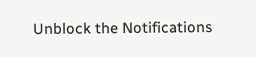Unblock the Notifications